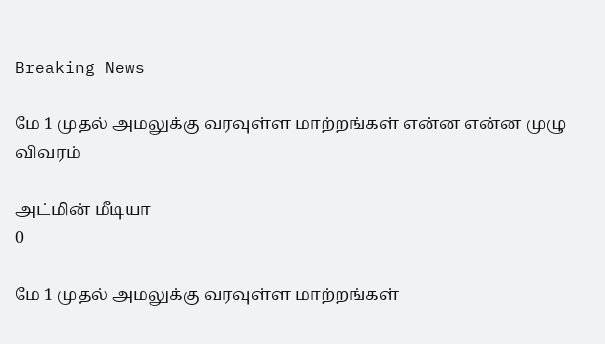Breaking News

மே 1 முதல் அமலுக்கு வரவுள்ள மாற்றங்கள் என்ன என்ன முழு விவரம்

அட்மின் மீடியா
0

மே 1 முதல் அமலுக்கு வரவுள்ள மாற்றங்கள்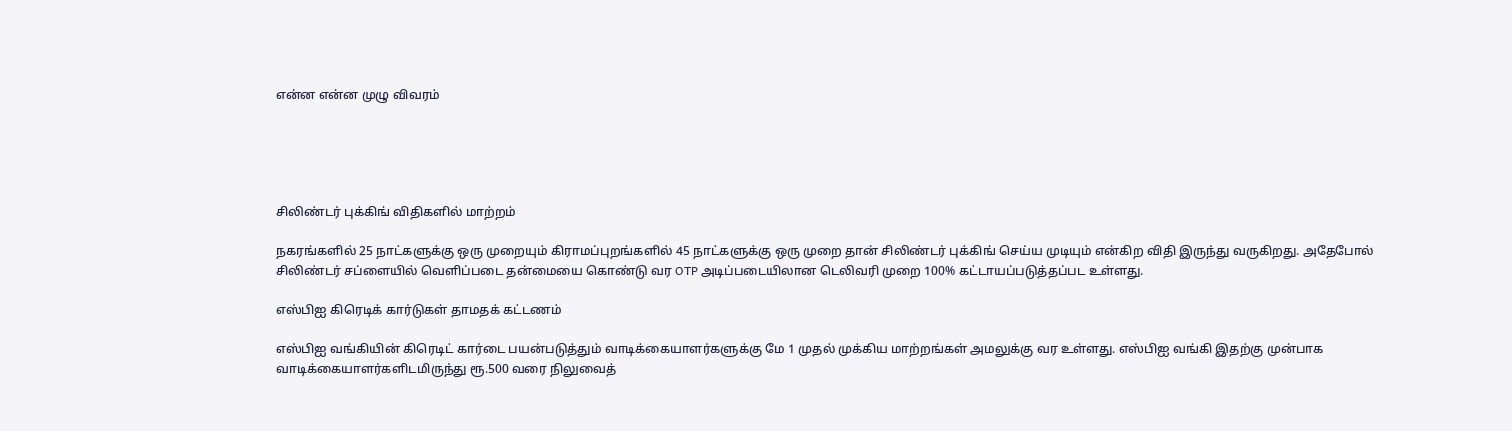என்ன என்ன முழு விவரம்





சிலிண்டர் புக்கிங் விதிகளில் மாற்றம்

நகரங்களில் 25 நாட்களுக்கு ஒரு முறையும் கிராமப்புறங்களில் 45 நாட்களுக்கு ஒரு முறை தான் சிலிண்டர் புக்கிங் செய்ய முடியும் என்கிற விதி இருந்து வருகிறது. அதேபோல் சிலிண்டர் சப்ளையில் வெளிப்படை தன்மையை கொண்டு வர OTP அடிப்படையிலான டெலிவரி முறை 100% கட்டாயப்படுத்தப்பட உள்ளது.

எஸ்பிஐ கிரெடிக் கார்டுகள் தாமதக் கட்டணம்

எஸ்பிஐ வங்கியின் கிரெடிட் கார்டை பயன்படுத்தும் வாடிக்கையாளர்களுக்கு மே 1 முதல் முக்கிய மாற்றங்கள் அமலுக்கு வர உள்ளது. எஸ்பிஐ வங்கி இதற்கு முன்பாக வாடிக்கையாளர்களிடமிருந்து ரூ.500 வரை நிலுவைத்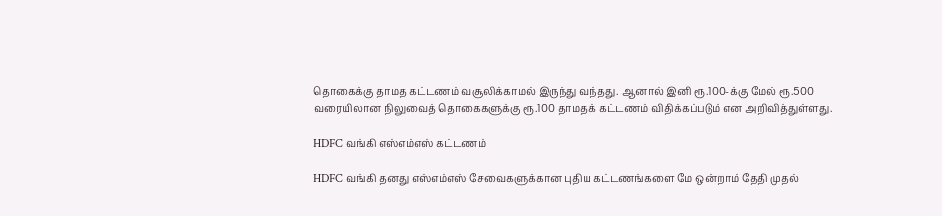தொகைக்கு தாமத கட்டணம் வசூலிக்காமல் இருந்து வந்தது. ஆனால் இனி ரூ.100-க்கு மேல் ரூ.500 வரையிலான நிலுவைத் தொகைகளுக்கு ரூ.100 தாமதக் கட்டணம் விதிக்கப்படும் என அறிவித்துள்ளது.

HDFC வங்கி எஸ்எம்எஸ் கட்டணம்

HDFC வங்கி தனது எஸ்எம்எஸ் சேவைகளுக்கான புதிய கட்டணங்களை மே ஒன்றாம் தேதி முதல்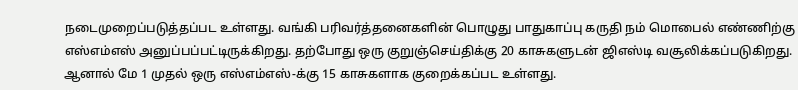நடைமுறைப்படுத்தப்பட உள்ளது. வங்கி பரிவர்த்தனைகளின் பொழுது பாதுகாப்பு கருதி நம் மொபைல் எண்ணிற்கு எஸ்எம்எஸ் அனுப்பப்பட்டிருக்கிறது. தற்போது ஒரு குறுஞ்செய்திக்கு 20 காசுகளுடன் ஜிஎஸ்டி வசூலிக்கப்படுகிறது. ஆனால் மே 1 முதல் ஒரு எஸ்எம்எஸ்-க்கு 15 காசுகளாக குறைக்கப்பட உள்ளது.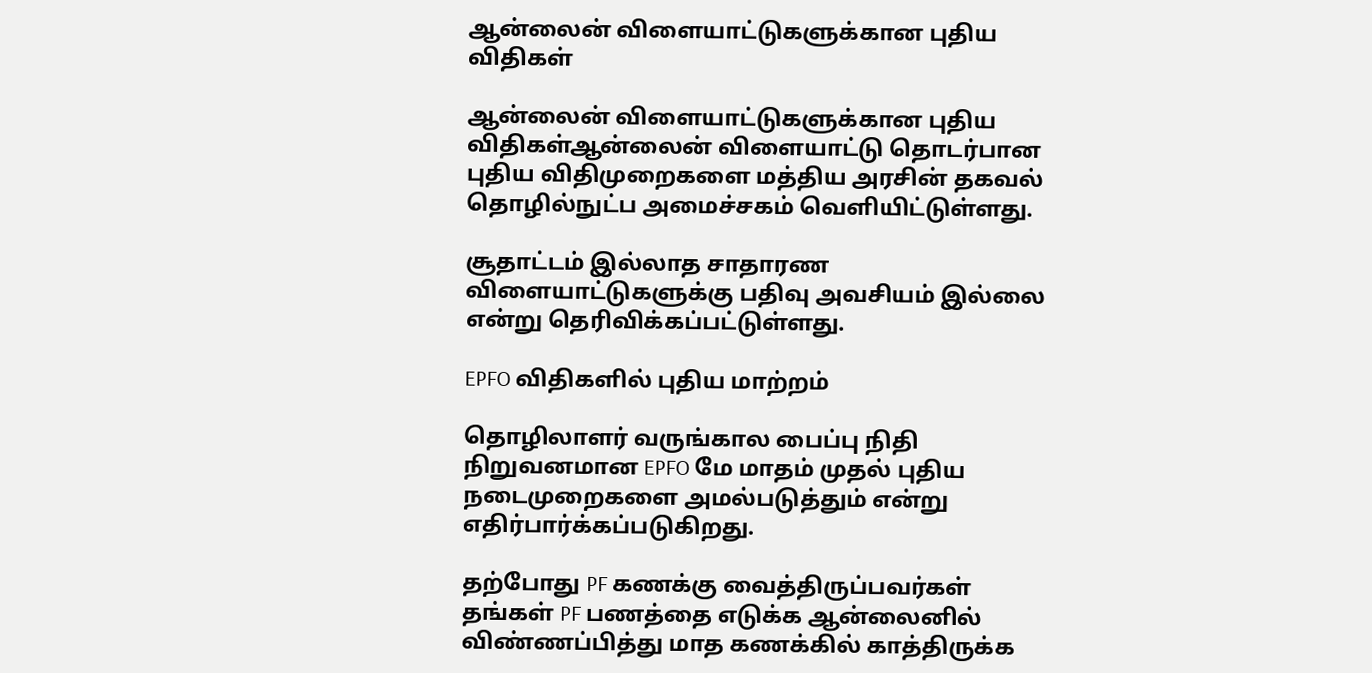ஆன்லைன் விளையாட்டுகளுக்கான புதிய விதிகள்

ஆன்லைன் விளையாட்டுகளுக்கான புதிய விதிகள்ஆன்லைன் விளையாட்டு தொடர்பான புதிய விதிமுறைகளை மத்திய அரசின் தகவல் தொழில்நுட்ப அமைச்சகம் வெளியிட்டுள்ளது.

சூதாட்டம் இல்லாத சாதாரண விளையாட்டுகளுக்கு பதிவு அவசியம் இல்லை என்று தெரிவிக்கப்பட்டுள்ளது.

EPFO விதிகளில் புதிய மாற்றம்

தொழிலாளர் வருங்கால பைப்பு நிதி நிறுவனமான EPFO மே மாதம் முதல் புதிய நடைமுறைகளை அமல்படுத்தும் என்று எதிர்பார்க்கப்படுகிறது.

தற்போது PF கணக்கு வைத்திருப்பவர்கள் தங்கள் PF பணத்தை எடுக்க ஆன்லைனில் விண்ணப்பித்து மாத கணக்கில் காத்திருக்க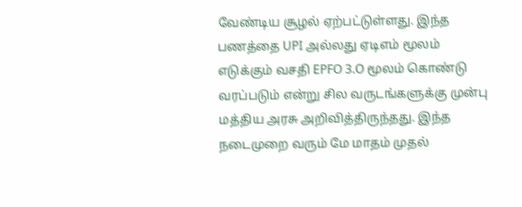வேண்டிய சூழல் ஏற்பட்டுள்ளது. இந்த பணத்தை UPI அல்லது ஏடிஎம் மூலம் எடுக்கும் வசதி EPFO 3.O மூலம் கொண்டு வரப்படும் என்று சில வருடங்களுக்கு முன்பு மத்திய அரசு அறிவித்திருந்தது. இந்த நடைமுறை வரும் மே மாதம் முதல்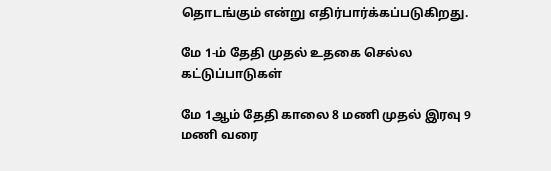தொடங்கும் என்று எதிர்பார்க்கப்படுகிறது.

மே 1-ம் தேதி முதல் உதகை செல்ல கட்டுப்பாடுகள்

மே 1ஆம் தேதி காலை 8 மணி முதல் இரவு 9 மணி வரை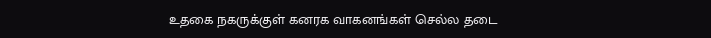உதகை நகருக்குள் கனரக வாகனங்கள் செல்ல தடை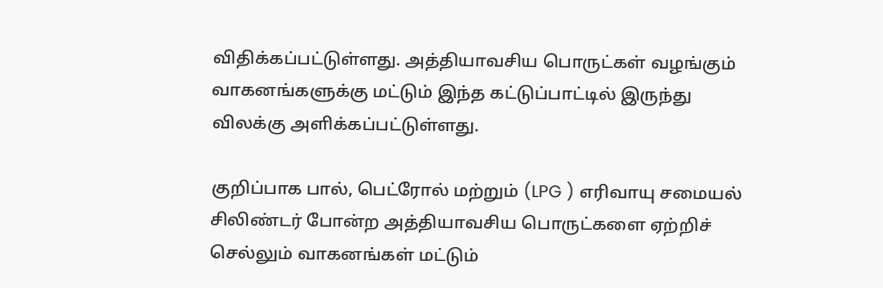விதிக்கப்பட்டுள்ளது. அத்தியாவசிய பொருட்கள் வழங்கும் வாகனங்களுக்கு மட்டும் இந்த கட்டுப்பாட்டில் இருந்து விலக்கு அளிக்கப்பட்டுள்ளது.

குறிப்பாக பால், பெட்ரோல் மற்றும் (LPG ) எரிவாயு சமையல் சிலிண்டர் போன்ற அத்தியாவசிய பொருட்களை ஏற்றிச் செல்லும் வாகனங்கள் மட்டும்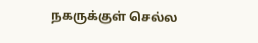நகருக்குள் செல்ல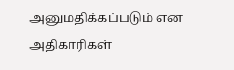அனுமதிக்கப்படும் என அதிகாரிகள்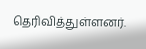தெரிவித்துள்ளனர்.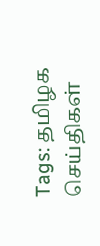Tags: தமிழக செய்திகள்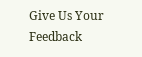Give Us Your Feedback